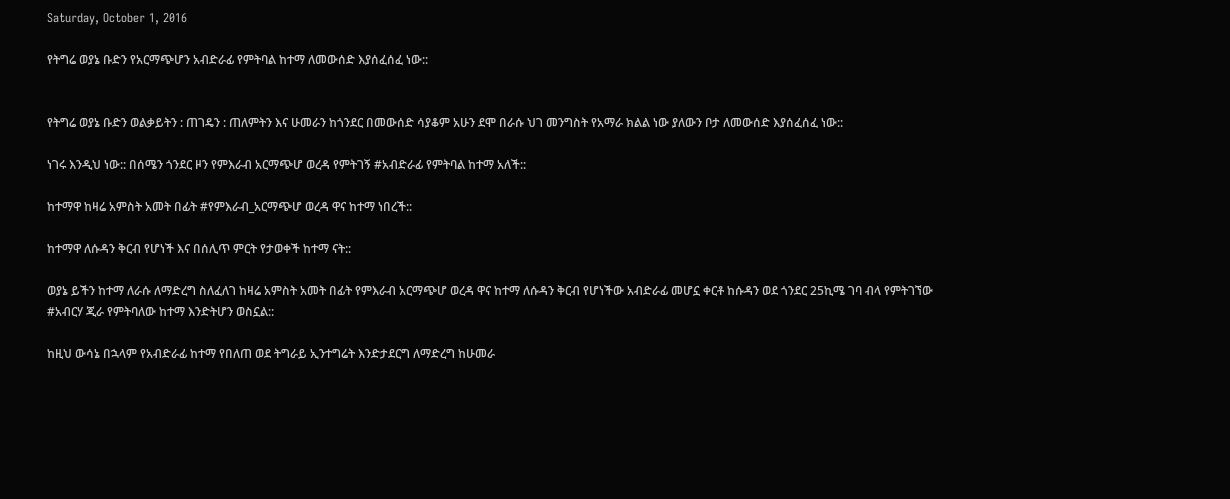Saturday, October 1, 2016

የትግሬ ወያኔ ቡድን የአርማጭሆን አብድራፊ የምትባል ከተማ ለመውሰድ እያሰፈሰፈ ነው::


የትግሬ ወያኔ ቡድን ወልቃይትን : ጠገዴን : ጠለምትን እና ሁመራን ከጎንደር በመውሰድ ሳያቆም አሁን ደሞ በራሱ ህገ መንግስት የአማራ ክልል ነው ያለውን ቦታ ለመውሰድ እያሰፈሰፈ ነው::

ነገሩ እንዲህ ነው:: በሰሜን ጎንደር ዞን የምእራብ አርማጭሆ ወረዳ የምትገኝ #አብድራፊ የምትባል ከተማ አለች::

ከተማዋ ከዛሬ አምስት አመት በፊት #የምእራብ_አርማጭሆ ወረዳ ዋና ከተማ ነበረች::

ከተማዋ ለሱዳን ቅርብ የሆነች እና በሰሊጥ ምርት የታወቀች ከተማ ናት::

ወያኔ ይችን ከተማ ለራሱ ለማድረግ ስለፈለገ ከዛሬ አምስት አመት በፊት የምእራብ አርማጭሆ ወረዳ ዋና ከተማ ለሱዳን ቅርብ የሆነችው አብድራፊ መሆኗ ቀርቶ ከሱዳን ወደ ጎንደር 25ኪሜ ገባ ብላ የምትገኘው #አብርሃ ጂራ የምትባለው ከተማ እንድትሆን ወስኗል::

ከዚህ ውሳኔ በኋላም የአብድራፊ ከተማ የበለጠ ወደ ትግራይ ኢንተግሬት እንድታደርግ ለማድረግ ከሁመራ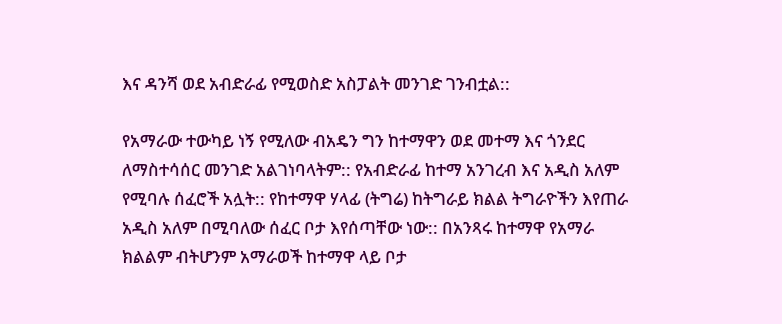እና ዳንሻ ወደ አብድራፊ የሚወስድ አስፓልት መንገድ ገንብቷል::

የአማራው ተውካይ ነኝ የሚለው ብአዴን ግን ከተማዋን ወደ መተማ እና ጎንደር ለማስተሳሰር መንገድ አልገነባላትም:: የአብድራፊ ከተማ አንገረብ እና አዲስ አለም የሚባሉ ሰፈሮች አሏት:: የከተማዋ ሃላፊ (ትግሬ) ከትግራይ ክልል ትግራዮችን እየጠራ አዲስ አለም በሚባለው ሰፈር ቦታ እየሰጣቸው ነው:: በአንጻሩ ከተማዋ የአማራ ክልልም ብትሆንም አማራወች ከተማዋ ላይ ቦታ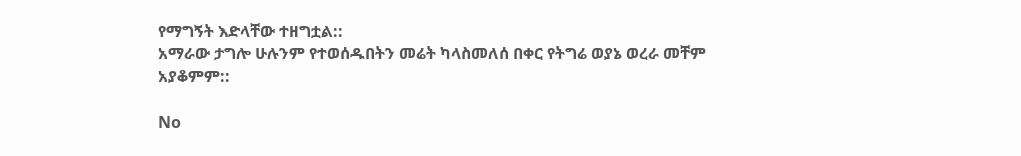የማግኝት እድላቸው ተዘግቷል::
አማራው ታግሎ ሁሉንም የተወሰዱበትን መሬት ካላስመለሰ በቀር የትግሬ ወያኔ ወረራ መቸም አያቆምም::

No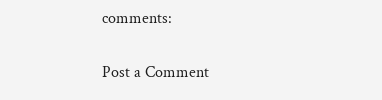comments:

Post a Comment